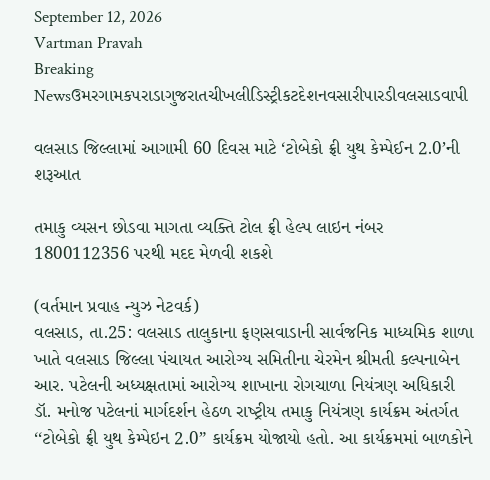September 12, 2026
Vartman Pravah
Breaking Newsઉમરગામકપરાડાગુજરાતચીખલીડિસ્ટ્રીકટદેશનવસારીપારડીવલસાડવાપી

વલસાડ જિલ્લામાં આગામી 60 દિવસ માટે ‘ટોબેકો ફ્રી યુથ કેમ્‍પેઈન 2.0’ની શરૂઆત

તમાકુ વ્‍યસન છોડવા માગતા વ્‍યક્‍તિ ટોલ ફ્રી હેલ્‍પ લાઇન નંબર 1800112356 પરથી મદદ મેળવી શકશે

(વર્તમાન પ્રવાહ ન્‍યુઝ નેટવર્ક)
વલસાડ, તા.25: વલસાડ તાલુકાના ફણસવાડાની સાર્વજનિક માધ્‍યમિક શાળા ખાતે વલસાડ જિલ્લા પંચાયત આરોગ્‍ય સમિતીના ચેરમેન શ્રીમતી કલ્‍પનાબેન આર. પટેલની અધ્‍યક્ષતામાં આરોગ્‍ય શાખાના રોગચાળા નિયંત્રણ અધિકારી ડૉ. મનોજ પટેલનાં માર્ગદર્શન હેઠળ રાષ્‍ટ્રીય તમાકુ નિયંત્રણ કાર્યક્રમ અંતર્ગત ‘‘ટોબેકો ફ્રી યુથ કેમ્‍પેઇન 2.0” કાર્યક્રમ યોજાયો હતો. આ કાર્યક્રમમાં બાળકોને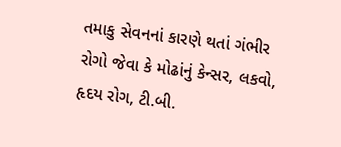તમાકુ સેવનનાં કારણે થતાં ગંભીર રોગો જેવા કે મોઢાંનું કેન્‍સર, લકવો, હૃદય રોગ, ટી.બી.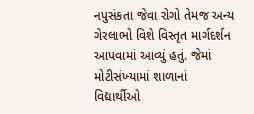નપુસંકતા જેવા રોગો તેમજ અન્‍ય ગેરલાભો વિશે વિસ્‍તૃત માર્ગદર્શન આપવામાં આવ્‍યું હતું. જેમાં મોટીસંખ્‍યામાં શાળાનાં વિદ્યાર્થીઓ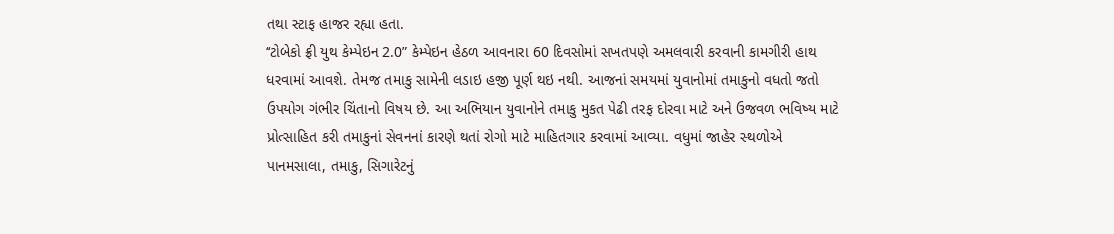તથા સ્‍ટાફ હાજર રહ્યા હતા.
‘‘ટોબેકો ફ્રી યુથ કેમ્‍પેઇન 2.0” કેમ્‍પેઇન હેઠળ આવનારા 60 દિવસોમાં સખતપણે અમલવારી કરવાની કામગીરી હાથ ધરવામાં આવશે. તેમજ તમાકુ સામેની લડાઇ હજી પૂર્ણ થઇ નથી. આજનાં સમયમાં યુવાનોમાં તમાકુનો વધતો જતો ઉપયોગ ગંભીર ચિંતાનો વિષય છે. આ અભિયાન યુવાનોને તમાકુ મુકત પેઢી તરફ દોરવા માટે અને ઉજવળ ભવિષ્‍ય માટે પ્રોત્‍સાહિત કરી તમાકુનાં સેવનનાં કારણે થતાં રોગો માટે માહિતગાર કરવામાં આવ્‍યા. વધુમાં જાહેર સ્‍થળોએ પાનમસાલા, તમાકુ, સિગારેટનું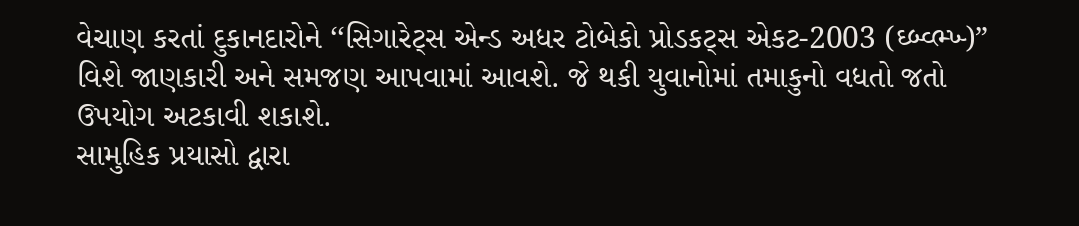વેચાણ કરતાં દુકાનદારોને ‘‘સિગારેટ્‍સ એન્‍ડ અધર ટોબેકો પ્રોડકટ્‍સ એકટ-2003 (ઘ્‍બ્‍વ્‍ભ્‍ખ્‍)” વિશે જાણકારી અને સમજણ આપવામાં આવશે. જે થકી યુવાનોમાં તમાકુનો વધતો જતો ઉપયોગ અટકાવી શકાશે.
સામુહિક પ્રયાસો દ્વારા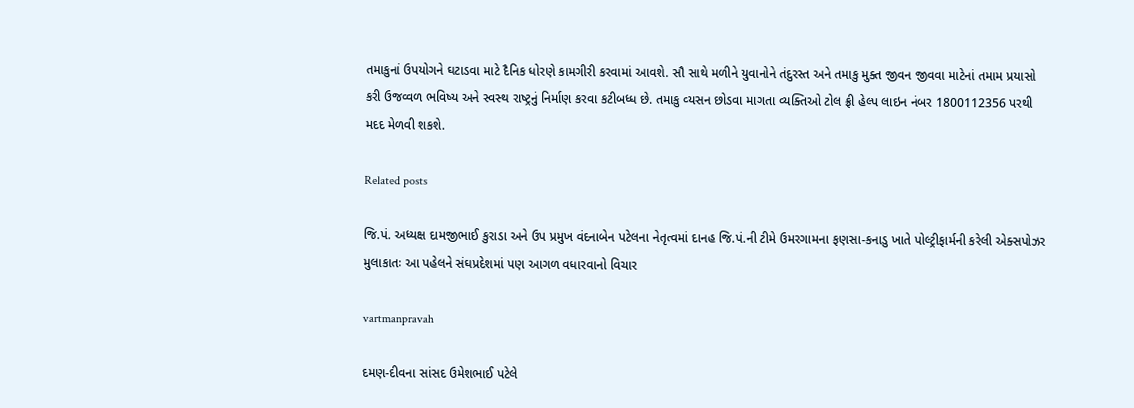તમાકુનાં ઉપયોગને ઘટાડવા માટે દૈનિક ધોરણે કામગીરી કરવામાં આવશે. સૌ સાથે મળીને યુવાનોને તંદુરસ્‍ત અને તમાકુ મુક્‍ત જીવન જીવવા માટેનાં તમામ પ્રયાસો કરી ઉજવ્‍વળ ભવિષ્‍ય અને સ્‍વસ્‍થ રાષ્‍ટ્રનું નિર્માણ કરવા કટીબધ્‍ધ છે. તમાકુ વ્‍યસન છોડવા માગતા વ્‍યક્‍તિઓ ટોલ ફ્રી હેલ્‍પ લાઇન નંબર 1800112356 પરથી મદદ મેળવી શકશે.

Related posts

જિ.પં. અધ્‍યક્ષ દામજીભાઈ કુરાડા અને ઉપ પ્રમુખ વંદનાબેન પટેલના નેતૃત્‍વમાં દાનહ જિ.પં.ની ટીમે ઉમરગામના ફણસા-કનાડુ ખાતે પોલ્‍ટ્રીફાર્મની કરેલી એક્‍સપોઝર મુલાકાતઃ આ પહેલને સંઘપ્રદેશમાં પણ આગળ વધારવાનો વિચાર

vartmanpravah

દમણ-દીવના સાંસદ ઉમેશભાઈ પટેલે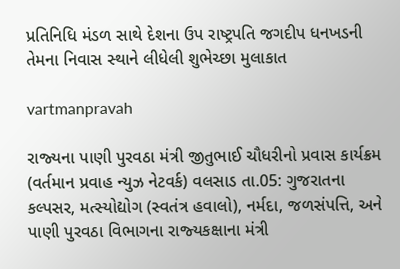પ્રતિનિધિ મંડળ સાથે દેશના ઉપ રાષ્‍ટ્રપતિ જગદીપ ધનખડની તેમના નિવાસ સ્‍થાને લીધેલી શુભેચ્‍છા મુલાકાત

vartmanpravah

રાજ્‍યના પાણી પુરવઠા મંત્રી જીતુભાઈ ચૌધરીનો પ્રવાસ કાર્યક્રમ (વર્તમાન પ્રવાહ ન્‍યુઝ નેટવર્ક) વલસાડ તા.05: ગુજરાતના કલ્‍પસર, મત્‍સ્‍યોદ્યોગ (સ્‍વતંત્ર હવાલો), નર્મદા, જળસંપત્તિ, અને પાણી પુરવઠા વિભાગના રાજ્‍યકક્ષાના મંત્રી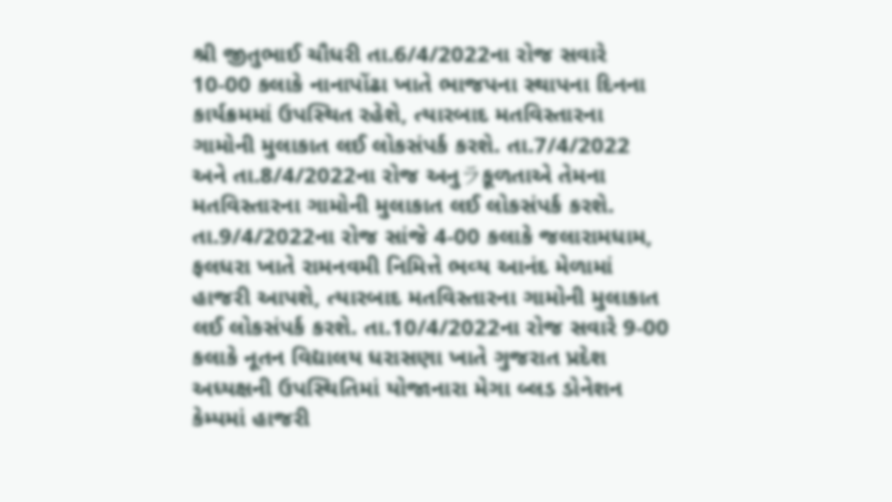શ્રી જીતુભાઈ ચૌધરી તા.6/4/2022ના રોજ સવારે 10-00 કલાકે નાનાપોંઢા ખાતે ભાજપના સ્‍થાપના દિનના કાર્યક્રમમાં ઉપસ્‍થિત રહેશે, ત્‍યારબાદ મતવિસ્‍તારના ગામોની મુલાકાત લઈ લોકસંપર્ક કરશે. તા.7/4/2022 અને તા.8/4/2022ના રોજ અનુラકૂળતાએ તેમના મતવિસ્‍તારના ગામોની મુલાકાત લઈ લોકસંપર્ક કરશે. તા.9/4/2022ના રોજ સાંજે 4-00 કલાકે જલારામધામ, ફલધરા ખાતે રામનવમી નિમિત્તે ભવ્‍ય આનંદ મેળામાં હાજરી આપશે, ત્‍યારબાદ મતવિસ્‍તારના ગામોની મુલાકાત લઈ લોકસંપર્ક કરશે. તા.10/4/2022ના રોજ સવારે 9-00 કલાકે નૂતન વિદ્યાલય ધરાસણા ખાતે ગુજરાત પ્રદેશ અધ્‍યક્ષની ઉપસ્‍થિતિમાં યોજાનારા મેગા બ્‍લડ ડોનેશન કેમ્‍પમાં હાજરી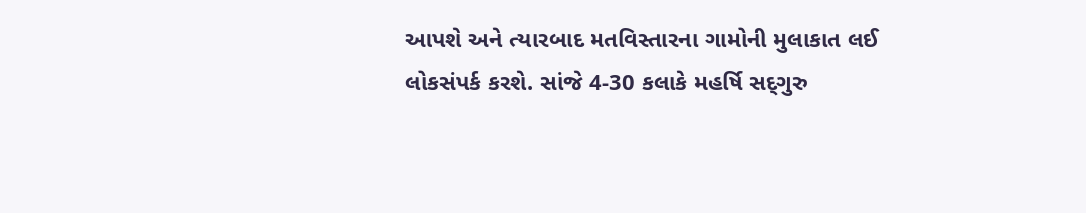આપશે અને ત્‍યારબાદ મતવિસ્‍તારના ગામોની મુલાકાત લઈ લોકસંપર્ક કરશે. સાંજે 4-30 કલાકે મહર્ષિ સદ્‌ગુરુ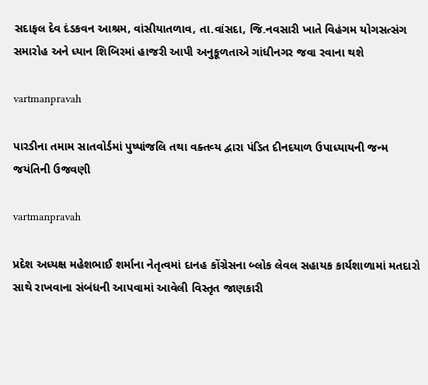સદાફલ દેવ દંડકવન આશ્રમ, વાંસીયાતળાવ, તા.વાંસદા, જિ.નવસારી ખાતે વિહંગમ યોગસત્‍સંગ સમારોહ અને ધ્‍યાન શિબિરમાં હાજરી આપી અનુકૂળતાએ ગાંધીનગર જવા રવાના થશે

vartmanpravah

પારડીના તમામ સાતવોર્ડમાં પુષ્‍પાંજલિ તથા વક્‍તવ્‍ય દ્વારા પંડિત દીનદયાળ ઉપાધ્‍યાયની જન્‍મ જયંતિની ઉજવણી

vartmanpravah

પ્રદેશ અધ્‍યક્ષ મહેશભાઈ શર્માના નેતૃત્‍વમાં દાનહ કોંગ્રેસના બ્‍લોક લેવલ સહાયક કાર્યશાળામાં મતદારો સાથે રાખવાના સંબંધની આપવામાં આવેલી વિસ્‍તૃત જાણકારી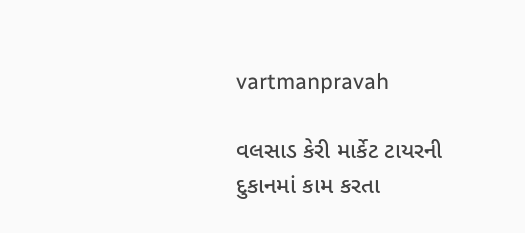vartmanpravah

વલસાડ કેરી માર્કેટ ટાયરની દુકાનમાં કામ કરતા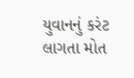યુવાનનું કરંટ લાગતા મોત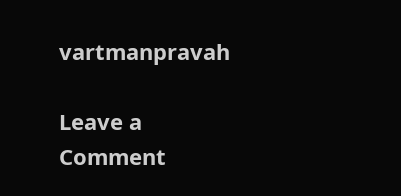vartmanpravah

Leave a Comment